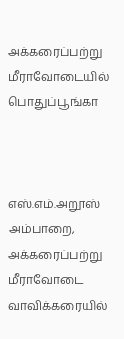அக்கரைப்பற்று மீராவோடையில் பொதுப்பூங்கா



எஸ்.எம்.அறூஸ்
அம்பாறை, அக்கரைப்பற்று மீராவோடை வாவிக்கரையில்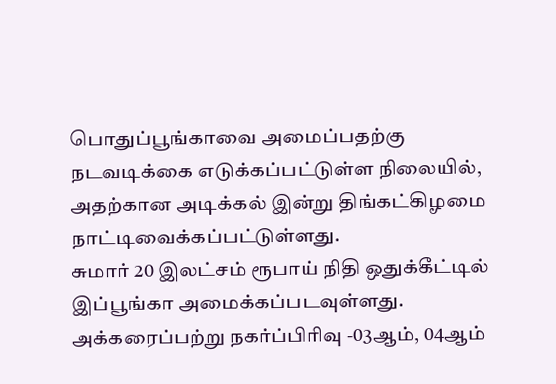பொதுப்பூங்காவை அமைப்பதற்கு நடவடிக்கை எடுக்கப்பட்டுள்ள நிலையில், அதற்கான அடிக்கல் இன்று திங்கட்கிழமை நாட்டிவைக்கப்பட்டுள்ளது.
சுமார் 20 இலட்சம் ரூபாய் நிதி ஒதுக்கீட்டில் இப்பூங்கா அமைக்கப்படவுள்ளது.
அக்கரைப்பற்று நகர்ப்பிரிவு -03ஆம், 04ஆம்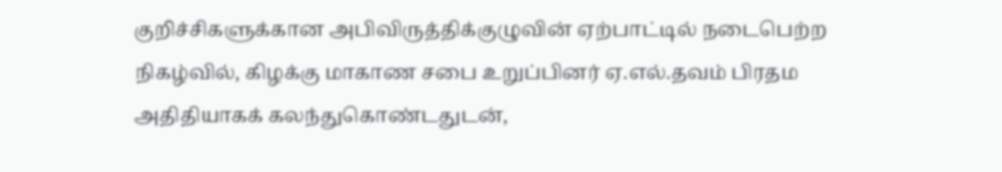குறிச்சிகளுக்கான அபிவிருத்திக்குழுவின் ஏற்பாட்டில் நடைபெற்ற நிகழ்வில், கிழக்கு மாகாண சபை உறுப்பினர் ஏ.எல்.தவம் பிரதம அதிதியாகக் கலந்துகொண்டதுடன்,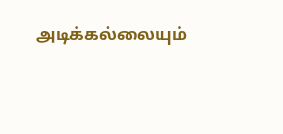அடிக்கல்லையும்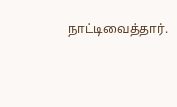நாட்டிவைத்தார்.